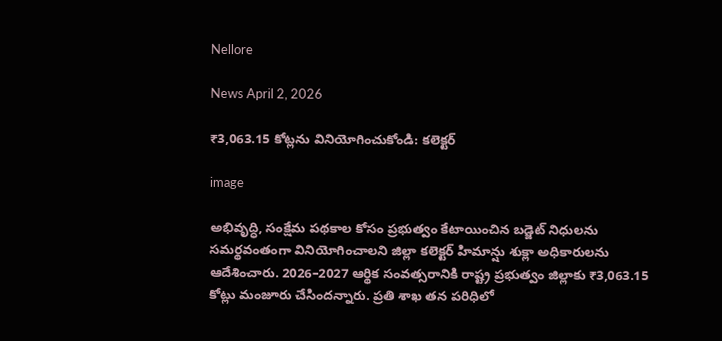Nellore

News April 2, 2026

₹3,063.15 కోట్లను వినియోగించుకోండి: కలెక్టర్

image

అభివృద్ధి, సంక్షేమ పథకాల కోసం ప్రభుత్వం కేటాయించిన బడ్జెట్ నిధులను సమర్థవంతంగా వినియోగించాలని జిల్లా కలెక్టర్ హిమాన్షు శుక్లా అధికారులను ఆదేశించారు. 2026–2027 ఆర్థిక సంవత్సరానికి రాష్ట్ర ప్రభుత్వం జిల్లాకు ₹3,063.15 కోట్లు మంజూరు చేసిందన్నారు. ప్రతి శాఖ తన పరిధిలో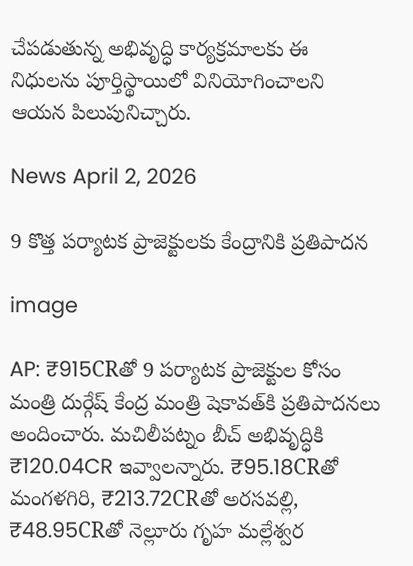చేపడుతున్న అభివృద్ధి కార్యక్రమాలకు ఈ నిధులను పూర్తిస్థాయిలో వినియోగించాలని ఆయన పిలుపునిచ్చారు.

News April 2, 2026

9 కొత్త పర్యాటక ప్రాజెక్టులకు కేంద్రానికి ప్రతిపాదన

image

AP: ₹915CRతో 9 పర్యాటక ప్రాజెక్టుల కోసం మంత్రి దుర్గేష్ కేంద్ర మంత్రి షెకావత్‌కి ప్రతిపాదనలు అందించారు. మచిలీపట్నం బీచ్ అభివృద్ధికి ₹120.04CR ఇవ్వాలన్నారు. ₹95.18CRతో మంగళగిరి, ₹213.72CRతో అరసవల్లి, ₹48.95CRతో నెల్లూరు గృహ మల్లేశ్వర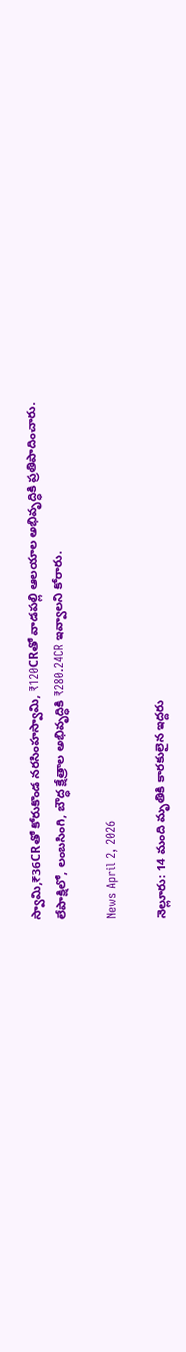స్వామి,₹36CRతో కోరుకొండ నరసింహస్వామి, ₹120CRతో వాడపల్లి ఆలయాల అభివృద్ధికి ప్రతిపాదించారు. లేపాక్షిలో, లంబసింగి, బౌద్ధ క్షేత్రాల అభివృద్ధికి ₹280.24CR ఇవ్వాలని కోరారు.

News April 2, 2026

నెల్లూరు: 14 మంది మృతికి కారకులైన ఇద్దరు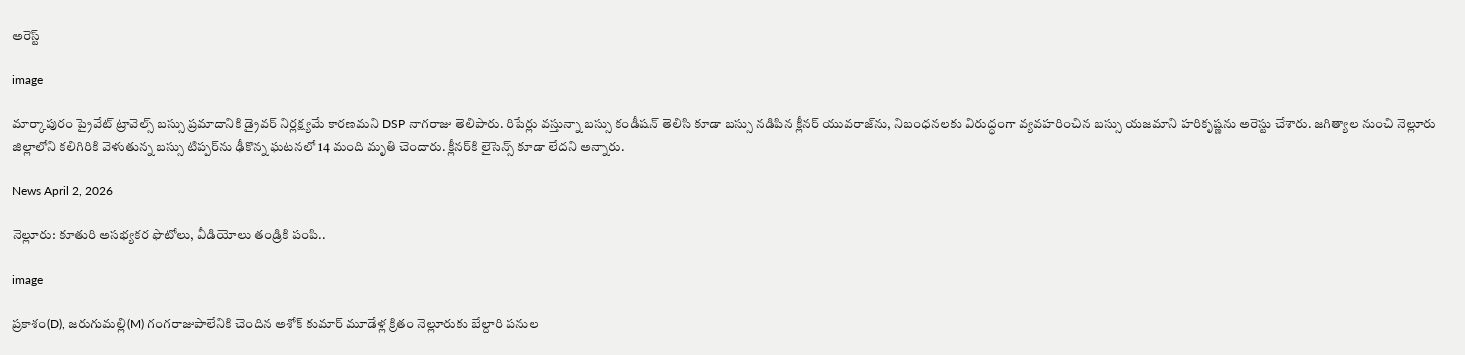అరెస్ట్

image

మార్కాపురం ప్రైవేట్ ట్రావెల్స్ బస్సు ప్రమాదానికి డ్రైవర్ నిర్లక్ష్యమే కారణమని DSP నాగరాజు తెలిపారు. రిపేర్లు వస్తున్నా బస్సు కండీషన్ తెలిసి కూడా బస్సు నడిపిన క్లీనర్ యువరాజ్‌ను, నిబంధనలకు విరుద్ధంగా వ్యవహరించిన బస్సు యజమాని హరికృష్ణను అరెస్టు చేశారు. జగిత్యాల నుంచి నెల్లూరు జిల్లాలోని కలిగిరికి వెళుతున్న బస్సు టిప్పర్‌ను ఢీకొన్న ఘటనలో 14 మంది మృతి చెందారు. క్లీనర్‌కి లైసెన్స్ కూడా లేదని అన్నారు.

News April 2, 2026

నెల్లూరు: కూతురి అసభ్యకర ఫొటోలు, వీడియోలు తండ్రికి పంపి..

image

ప్రకాశం(D), జరుగుమల్లి(M) గంగరాజుపాలేనికి చెందిన అశోక్ కుమార్ మూడేళ్ల క్రితం నెల్లూరుకు బేల్దారి పనుల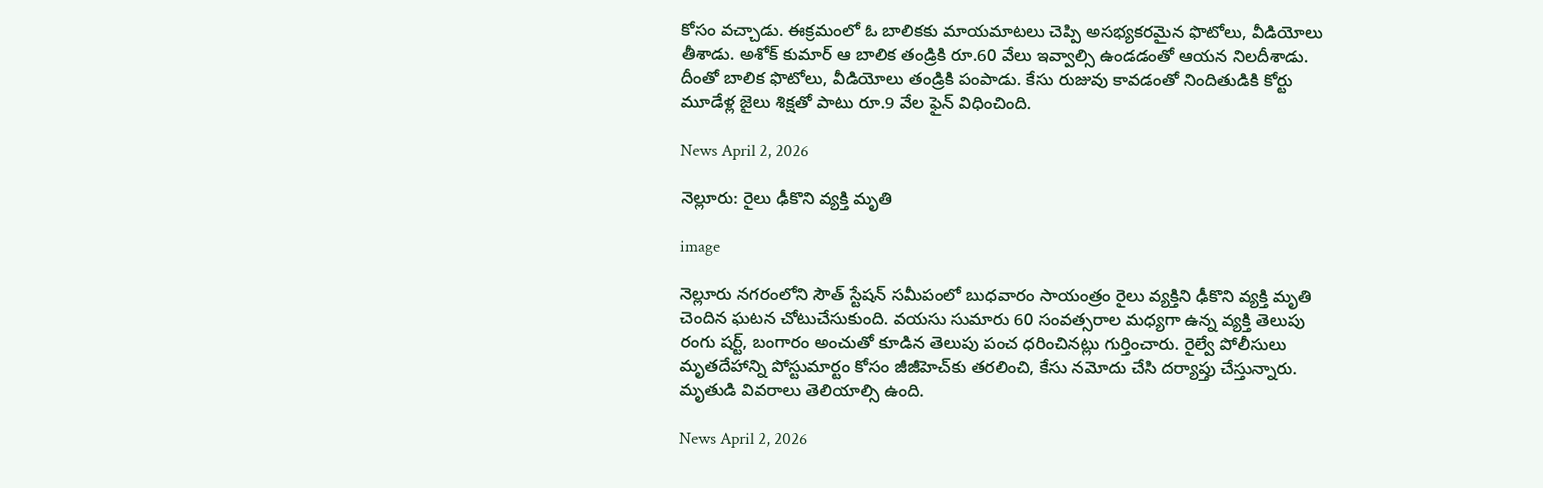కోసం వచ్చాడు. ఈక్రమంలో ఓ బాలికకు మాయమాటలు చెప్పి అసభ్యకరమైన ఫొటోలు, వీడియోలు తీశాడు. అశోక్ కుమార్ ఆ బాలిక తండ్రికి రూ.60 వేలు ఇవ్వాల్సి ఉండడంతో ఆయన నిలదీశాడు. దీంతో బాలిక ఫొటోలు, వీడియోలు తండ్రికి పంపాడు. కేసు రుజువు కావడంతో నిందితుడికి కోర్టు మూడేళ్ల జైలు శిక్షతో పాటు రూ.9 వేల ఫైన్ విధించింది.

News April 2, 2026

నెల్లూరు: రైలు ఢీకొని వ్యక్తి మృతి

image

నెల్లూరు నగరంలోని సౌత్ స్టేషన్ సమీపంలో బుధవారం సాయంత్రం రైలు వ్యక్తిని ఢీకొని వ్యక్తి మృతి చెందిన ఘటన చోటుచేసుకుంది. వయసు సుమారు 60 సంవత్సరాల మధ్యగా ఉన్న వ్యక్తి తెలుపు రంగు షర్ట్, బంగారం అంచుతో కూడిన తెలుపు పంచ ధరించినట్లు గుర్తించారు. రైల్వే పోలీసులు మృతదేహాన్ని పోస్టుమార్టం కోసం జీజీహెచ్‌కు తరలించి, కేసు నమోదు చేసి దర్యాప్తు చేస్తున్నారు. మృతుడి వివరాలు తెలియాల్సి ఉంది.

News April 2, 2026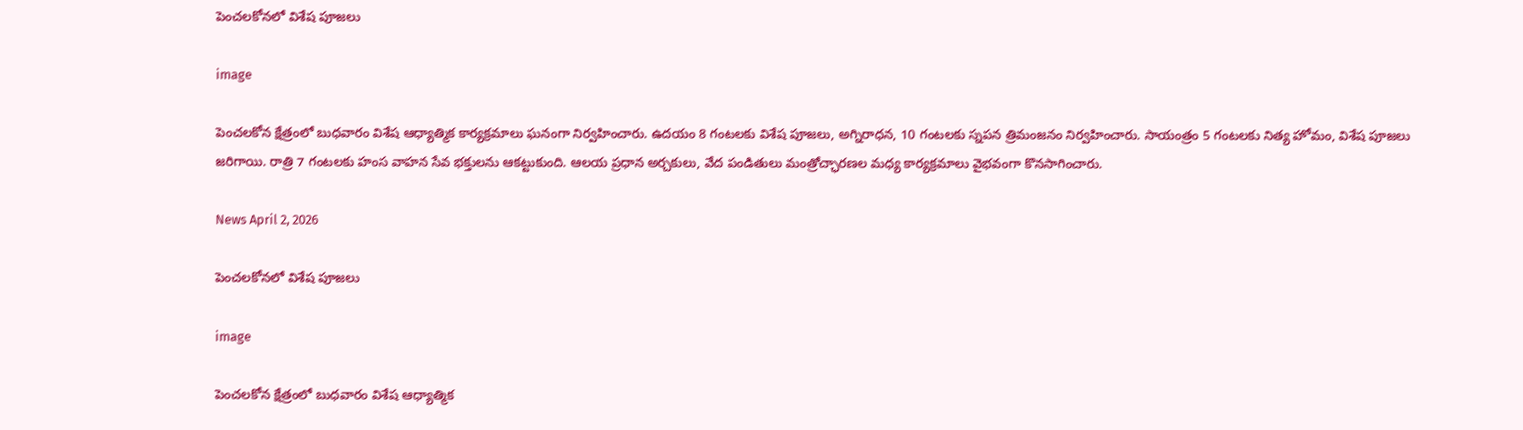పెంచలకోనలో విశేష పూజలు

image

పెంచలకోన క్షేత్రంలో బుధవారం విశేష ఆధ్యాత్మిక కార్యక్రమాలు ఘనంగా నిర్వహించారు. ఉదయం 8 గంటలకు విశేష పూజలు, అగ్నిరాధన, 10 గంటలకు స్నపన త్రిమంజనం నిర్వహించారు. సాయంత్రం 5 గంటలకు నిత్య హోమం, విశేష పూజలు జరిగాయి. రాత్రి 7 గంటలకు హంస వాహన సేవ భక్తులను ఆకట్టుకుంది. ఆలయ ప్రధాన అర్చకులు, వేద పండితులు మంత్రోచ్ఛారణల మధ్య కార్యక్రమాలు వైభవంగా కొనసాగించారు.

News April 2, 2026

పెంచలకోనలో విశేష పూజలు

image

పెంచలకోన క్షేత్రంలో బుధవారం విశేష ఆధ్యాత్మిక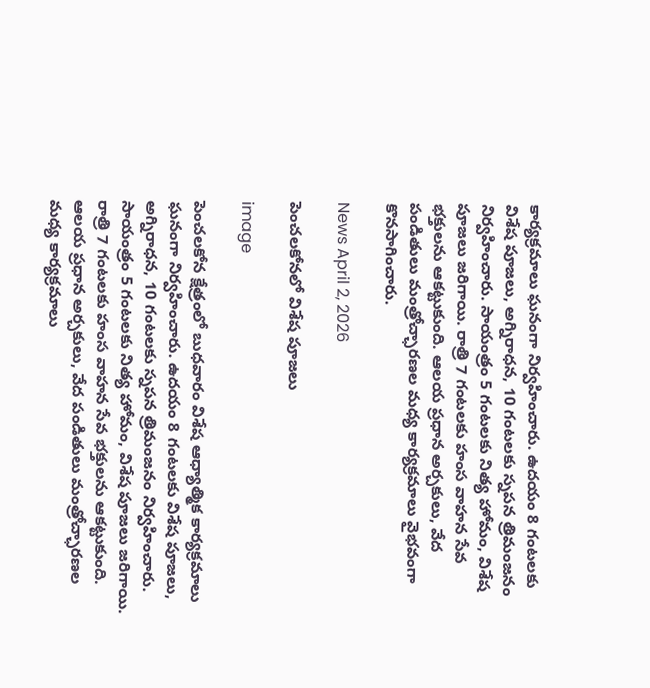కార్యక్రమాలు ఘనంగా నిర్వహించారు. ఉదయం 8 గంటలకు విశేష పూజలు, అగ్నిరాధన, 10 గంటలకు స్నపన త్రిమంజనం నిర్వహించారు. సాయంత్రం 5 గంటలకు నిత్య హోమం, విశేష పూజలు జరిగాయి. రాత్రి 7 గంటలకు హంస వాహన సేవ భక్తులను ఆకట్టుకుంది. ఆలయ ప్రధాన అర్చకులు, వేద పండితులు మంత్రోచ్ఛారణల మధ్య కార్యక్రమాలు వైభవంగా కొనసాగించారు.

News April 2, 2026

పెంచలకోనలో విశేష పూజలు

image

పెంచలకోన క్షేత్రంలో బుధవారం విశేష ఆధ్యాత్మిక కార్యక్రమాలు ఘనంగా నిర్వహించారు. ఉదయం 8 గంటలకు విశేష పూజలు, అగ్నిరాధన, 10 గంటలకు స్నపన త్రిమంజనం నిర్వహించారు. సాయంత్రం 5 గంటలకు నిత్య హోమం, విశేష పూజలు జరిగాయి. రాత్రి 7 గంటలకు హంస వాహన సేవ భక్తులను ఆకట్టుకుంది. ఆలయ ప్రధాన అర్చకులు, వేద పండితులు మంత్రోచ్ఛారణల మధ్య కార్యక్రమాలు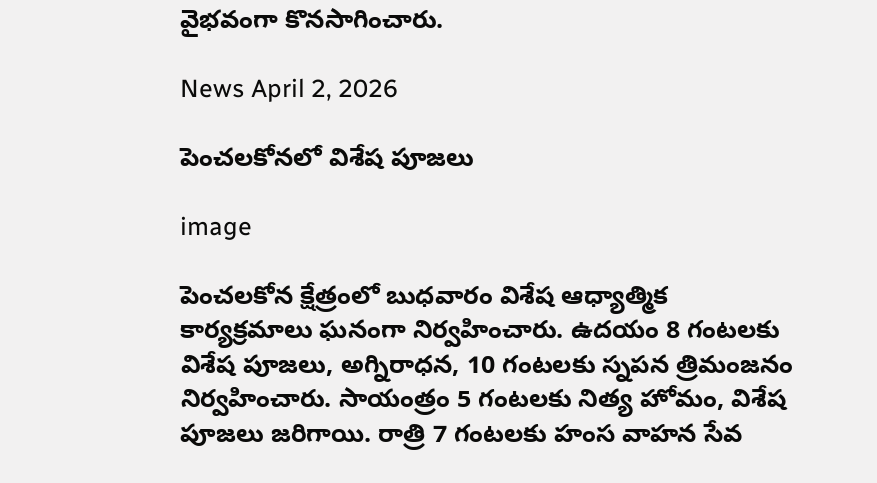వైభవంగా కొనసాగించారు.

News April 2, 2026

పెంచలకోనలో విశేష పూజలు

image

పెంచలకోన క్షేత్రంలో బుధవారం విశేష ఆధ్యాత్మిక కార్యక్రమాలు ఘనంగా నిర్వహించారు. ఉదయం 8 గంటలకు విశేష పూజలు, అగ్నిరాధన, 10 గంటలకు స్నపన త్రిమంజనం నిర్వహించారు. సాయంత్రం 5 గంటలకు నిత్య హోమం, విశేష పూజలు జరిగాయి. రాత్రి 7 గంటలకు హంస వాహన సేవ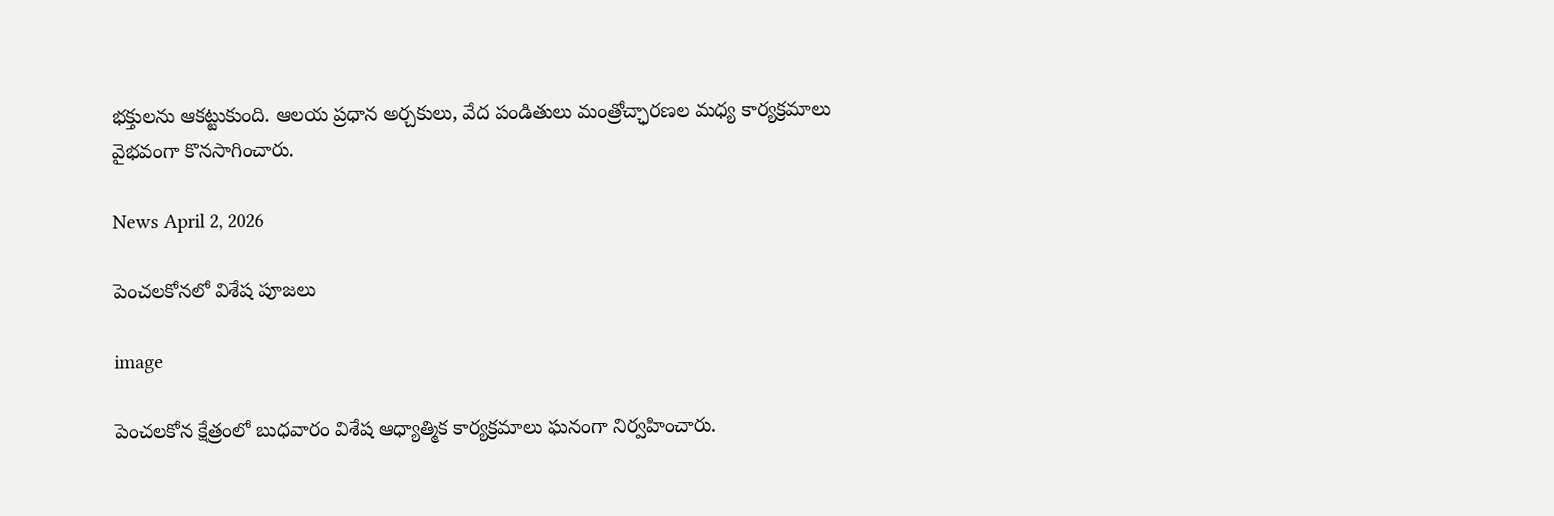భక్తులను ఆకట్టుకుంది. ఆలయ ప్రధాన అర్చకులు, వేద పండితులు మంత్రోచ్ఛారణల మధ్య కార్యక్రమాలు వైభవంగా కొనసాగించారు.

News April 2, 2026

పెంచలకోనలో విశేష పూజలు

image

పెంచలకోన క్షేత్రంలో బుధవారం విశేష ఆధ్యాత్మిక కార్యక్రమాలు ఘనంగా నిర్వహించారు.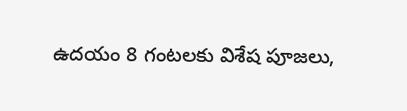ఉదయం 8 గంటలకు విశేష పూజలు,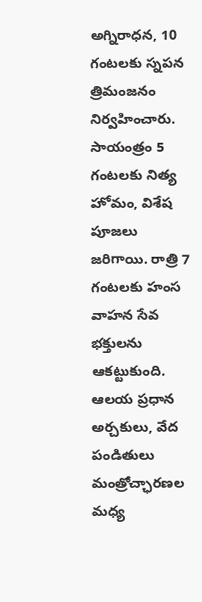అగ్నిరాధన, 10 గంటలకు స్నపన త్రిమంజనం నిర్వహించారు. సాయంత్రం 5 గంటలకు నిత్య హోమం, విశేష పూజలు జరిగాయి. రాత్రి 7 గంటలకు హంస వాహన సేవ భక్తులను ఆకట్టుకుంది. ఆలయ ప్రధాన అర్చకులు, వేద పండితులు మంత్రోచ్ఛారణల మధ్య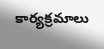కార్యక్రమాలు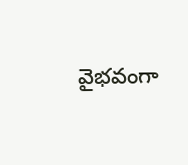వైభవంగా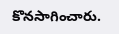కొనసాగించారు.